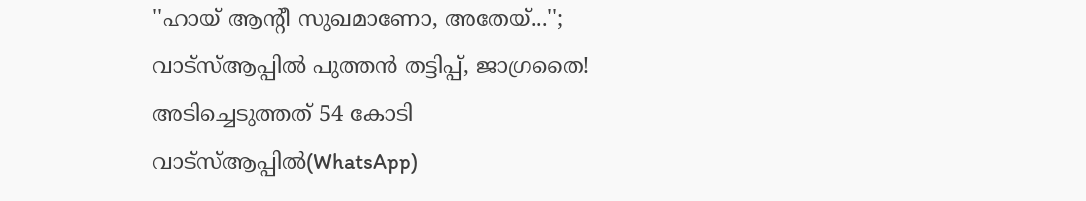''ഹായ് ആന്റീ സുഖമാണോ, അതേയ്...''; വാട്സ്ആപ്പിൽ പുത്തൻ തട്ടിപ്പ്, ജാഗ്രതൈ! അടിച്ചെടുത്തത് 54 കോടി
വാട്സ്ആപ്പിൽ(WhatsApp)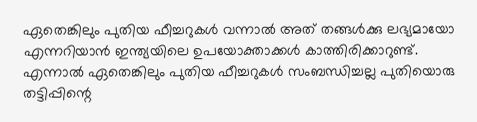ഏതെങ്കിലും പുതിയ ഫീച്ചറുകൾ വന്നാൽ അത് തങ്ങൾക്കു ലഭ്യമായോ എന്നറിയാൻ ഇന്ത്യയിലെ ഉപയോക്താക്കൾ കാത്തിരിക്കാറുണ്ട്. എന്നാൽ ഏതെങ്കിലും പുതിയ ഫീച്ചറുകൾ സംബന്ധിച്ചല്ല പുതിയൊരു തട്ടിപ്പിന്റെ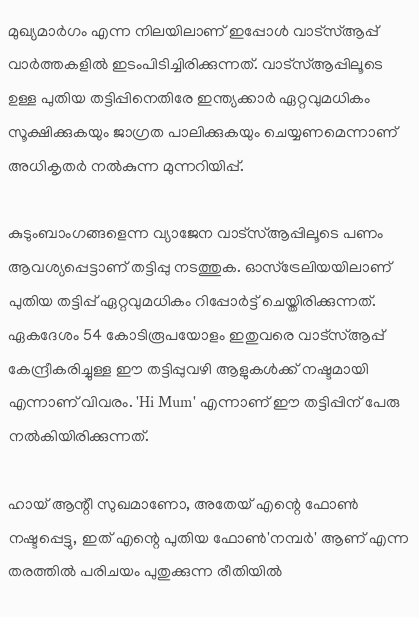മുഖ്യമാർഗം എന്ന നിലയിലാണ് ഇപ്പോൾ വാട്സ്ആപ്പ് വാർത്തകളിൽ ഇടംപിടിച്ചിരിക്കുന്നത്. വാട്സ്ആപ്പിലൂടെ ഉള്ള പുതിയ തട്ടിപ്പിനെതിരേ ഇന്ത്യക്കാർ ഏറ്റവുമധികം സൂക്ഷിക്കുകയും ജാഗ്രത പാലിക്കുകയും ചെയ്യണമെന്നാണ് അധികൃതർ നൽകുന്ന മുന്നറിയിപ്പ്.

കുടുംബാംഗങ്ങളെന്ന വ്യാജേന വാട്സ്ആപ്പിലൂടെ പണം ആവശ്യപ്പെട്ടാണ് തട്ടിപ്പു നടത്തുക. ഓസ്ട്രേലിയയിലാണ് പുതിയ തട്ടിപ്പ് ഏറ്റവുമധികം റിപ്പോർട്ട് ചെയ്തിരിക്കുന്നത്. ഏകദേശം 54 കോടിരൂപയോളം ഇതുവരെ വാട്സ്ആപ്പ് കേന്ദ്രീകരിച്ചുള്ള ഈ തട്ടിപ്പുവഴി ആളുകൾക്ക് നഷ്ടമായി എന്നാണ് വിവരം. 'Hi Mum' എന്നാണ് ഈ തട്ടിപ്പിന് പേരു നൽകിയിരിക്കുന്നത്.

ഹായ് ആന്റീ സുഖമാണോ, അതേയ് എന്റെ ഫോൺ നഷ്ടപ്പെട്ടു, ഇത് എന്റെ പുതിയ ഫോൺ'നമ്പർ' ആണ് എന്ന തരത്തിൽ പരിചയം പുതുക്കുന്ന രീതിയിൽ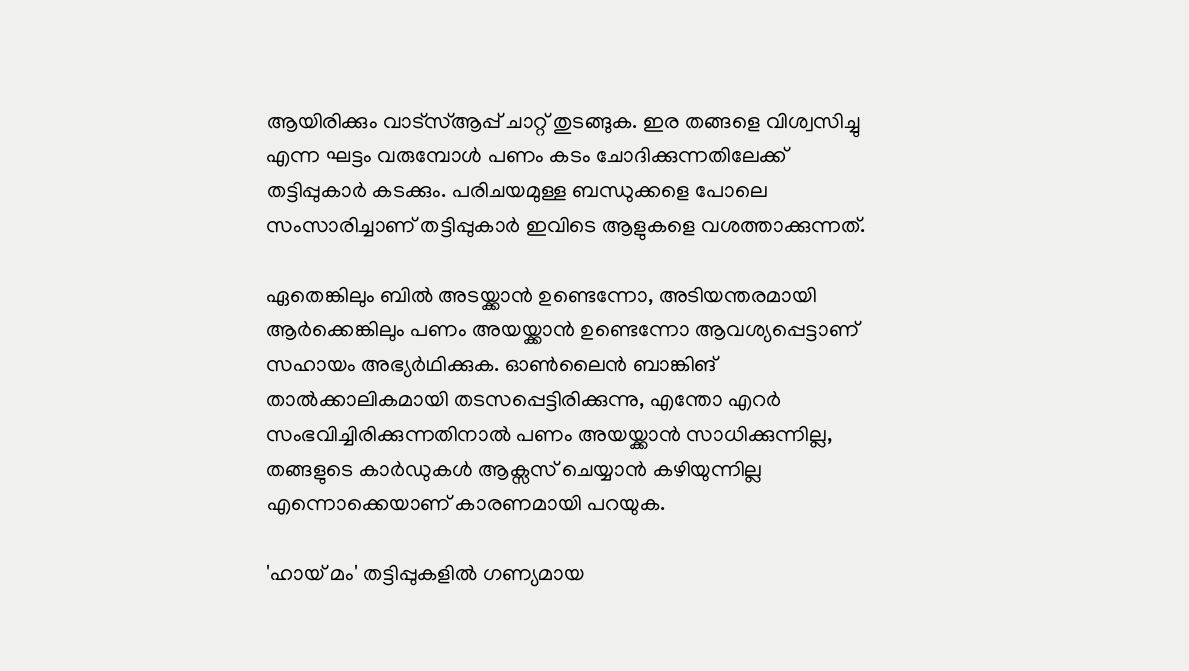ആയിരിക്കും വാട്സ്ആപ്പ് ചാറ്റ് തുടങ്ങുക. ഇര തങ്ങളെ വിശ്വസിച്ചു എന്ന ഘട്ടം വരുമ്പോൾ പണം കടം ചോദിക്കുന്നതിലേക്ക് തട്ടിപ്പുകാർ കടക്കും. പരിചയമുള്ള ബന്ധുക്കളെ പോലെ സംസാരിച്ചാണ് തട്ടിപ്പുകാർ ഇവിടെ ആളുകളെ വശത്താക്കുന്നത്.

ഏതെങ്കിലും ബിൽ അടയ്ക്കാൻ ഉണ്ടെന്നോ, അടിയന്തരമായി ആർക്കെങ്കിലും പണം അയയ്ക്കാൻ ഉണ്ടെന്നോ ആവശ്യപ്പെട്ടാണ് സഹായം അഭ്യർഥിക്കുക. ഓൺലൈൻ ബാങ്കിങ് താൽക്കാലികമായി തടസപ്പെട്ടിരിക്കുന്നു, എന്തോ എറർ സംഭവിച്ചിരിക്കുന്നതിനാൽ പണം അയയ്ക്കാൻ സാധിക്കുന്നില്ല, തങ്ങളുടെ കാർഡുകൾ ആക്സസ് ചെയ്യാൻ കഴിയുന്നില്ല എന്നൊക്കെയാണ് കാരണമായി പറയുക.

'ഹായ് മം' തട്ടിപ്പുകളിൽ ഗണ്യമായ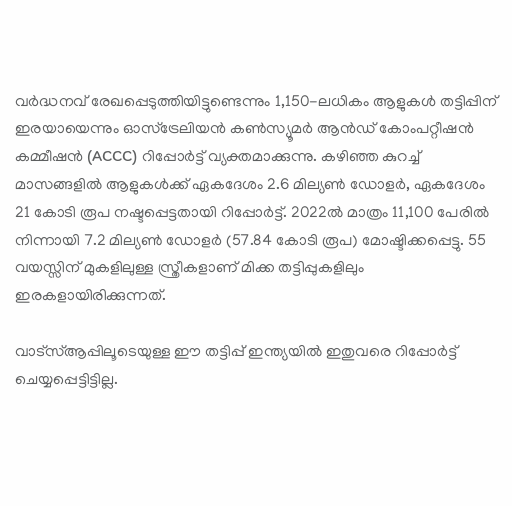വർദ്ധനവ് രേഖപ്പെടുത്തിയിട്ടുണ്ടെന്നും 1,150-ലധികം ആളുകൾ തട്ടിപ്പിന് ഇരയായെന്നും ഓസ്ട്രേലിയൻ കൺസ്യൂമർ ആൻഡ് കോംപറ്റീഷൻ കമ്മീഷൻ (ACCC) റിപ്പോർട്ട് വ്യക്തമാക്കുന്നു. കഴിഞ്ഞ കുറച്ച് മാസങ്ങളിൽ ആളുകൾക്ക് ഏകദേശം 2.6 മില്യൺ ഡോളർ, ഏകദേശം 21 കോടി രൂപ നഷ്ടപ്പെട്ടതായി റിപ്പോർട്ട്. 2022ൽ മാത്രം 11,100 പേരിൽ നിന്നായി 7.2 മില്യൺ ഡോളർ (57.84 കോടി രൂപ) മോഷ്ടിക്കപ്പെട്ടു. 55 വയസ്സിന് മുകളിലുള്ള സ്ത്രീകളാണ് മിക്ക തട്ടിപ്പുകളിലും ഇരകളായിരിക്കുന്നത്.

വാട്സ്ആപ്പിലൂടെയുള്ള ഈ തട്ടിപ്പ് ഇന്ത്യയിൽ ഇതുവരെ റിപ്പോർട്ട് ചെയ്യപ്പെട്ടിട്ടില്ല.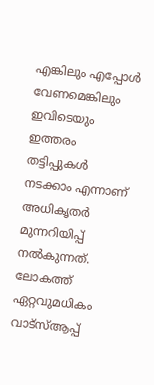എങ്കിലും എപ്പോൾ വേണമെങ്കിലും ഇവിടെയും ഇത്തരം തട്ടിപ്പുകൾ നടക്കാം എന്നാണ് അധികൃതർ മുന്നറിയിപ്പ് നൽകുന്നത്. ലോകത്ത് ഏറ്റവുമധികം വാട്സ്ആപ്പ്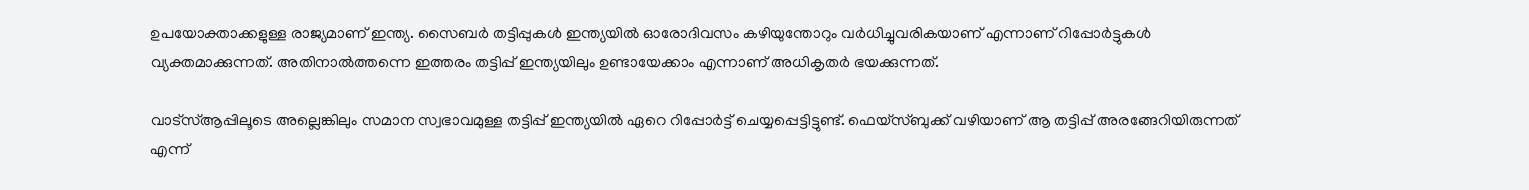ഉപയോക്താക്കളുള്ള രാജ്യമാണ് ഇന്ത്യ. സൈബർ തട്ടിപ്പുകൾ ഇന്ത്യയിൽ ഓരോദിവസം കഴിയുന്തോറും വർധിച്ചുവരികയാണ് എന്നാണ് റിപ്പോർട്ടുകൾ വ്യക്തമാക്കുന്നത്. അതിനാൽത്തന്നെ ഇത്തരം തട്ടിപ്പ് ഇന്ത്യയിലും ഉണ്ടായേക്കാം എന്നാണ് അധികൃതർ ഭയക്കുന്നത്.

വാട്സ്ആപ്പിലൂടെ അല്ലെങ്കിലും സമാന സ്വഭാവമുള്ള തട്ടിപ്പ് ഇന്ത്യയിൽ ഏറെ റിപ്പോർട്ട് ചെയ്യപ്പെട്ടിട്ടുണ്ട്. ഫെയ്സ്ബുക്ക് വഴിയാണ് ആ തട്ടിപ്പ് അരങ്ങേറിയിരുന്നത് എന്ന്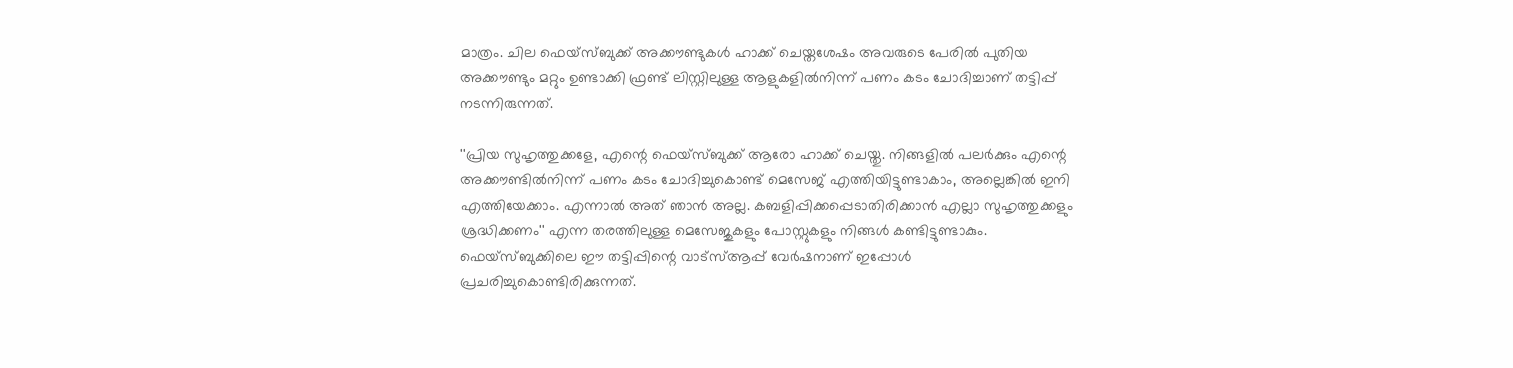മാത്രം. ചില ഫെയ്സ്ബുക്ക് അക്കൗണ്ടുകൾ ഹാക്ക് ചെയ്തശേഷം അവരുടെ പേരിൽ പുതിയ അക്കൗണ്ടും മറ്റും ഉണ്ടാക്കി ഫ്രണ്ട് ലിസ്റ്റിലുള്ള ആളുകളിൽനിന്ന് പണം കടം ചോദിച്ചാണ് തട്ടിപ്പ് നടന്നിരുന്നത്.

''പ്രിയ സുഹൃത്തുക്കളേ, എന്റെ ഫെയ്സ്ബുക്ക് ആരോ ഹാക്ക് ചെയ്തു. നിങ്ങളിൽ പലർക്കും എന്റെ അക്കൗണ്ടിൽനിന്ന് പണം കടം ചോദിച്ചുകൊണ്ട് മെസേജ് എത്തിയിട്ടുണ്ടാകാം, അല്ലെങ്കിൽ ഇനി എത്തിയേക്കാം. എന്നാൽ അത് ഞാൻ അല്ല. കബളിപ്പിക്കപ്പെടാതിരിക്കാൻ എല്ലാ സുഹൃത്തുക്കളും ശ്രദ്ധിക്കണം'' എന്ന തരത്തിലുള്ള മെസേജുകളും പോസ്റ്റുകളും നിങ്ങൾ കണ്ടിട്ടുണ്ടാകും. ഫെയ്സ്ബുക്കിലെ ഈ തട്ടിപ്പിന്റെ വാട്സ്ആപ്പ് വേർഷനാണ് ഇപ്പോൾ പ്രചരിച്ചുകൊണ്ടിരിക്കുന്നത്.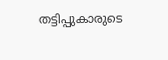തട്ടിപ്പുകാരുടെ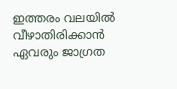ഇത്തരം വലയിൽ വീഴാതിരിക്കാൻ ഏവരും ജാഗ്രത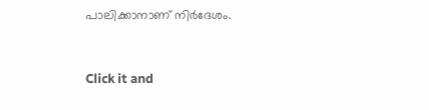പാലിക്കാനാണ് നിർദേശം.


Click it and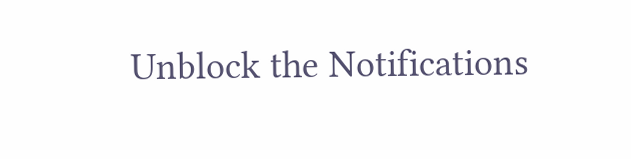Unblock the Notifications